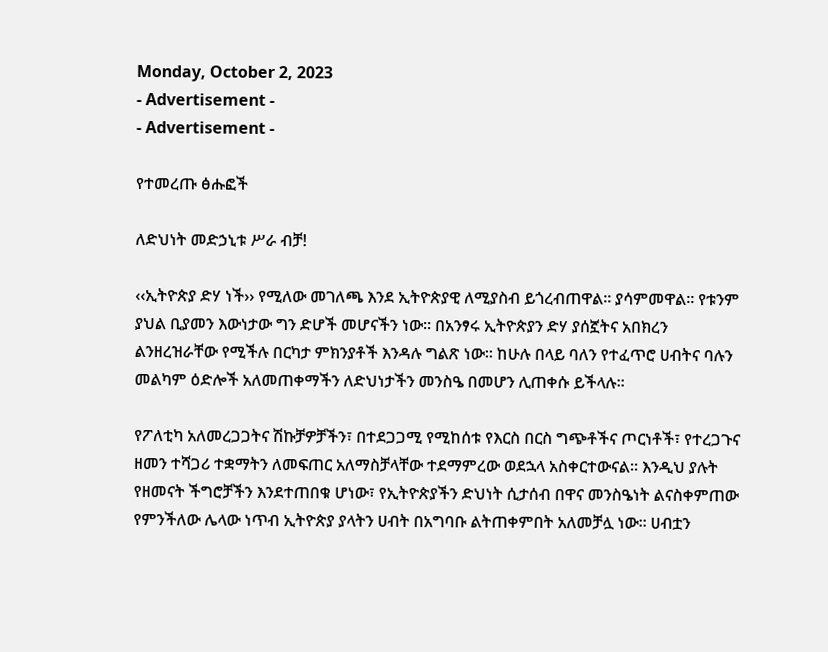Monday, October 2, 2023
- Advertisement -
- Advertisement -

የተመረጡ ፅሑፎች

ለድህነት መድኃኒቱ ሥራ ብቻ!

‹‹ኢትዮጵያ ድሃ ነች›› የሚለው መገለጫ እንደ ኢትዮጵያዊ ለሚያስብ ይጎረብጠዋል፡፡ ያሳምመዋል፡፡ የቱንም ያህል ቢያመን እውነታው ግን ድሆች መሆናችን ነው፡፡ በአንፃሩ ኢትዮጵያን ድሃ ያሰኟትና አበክረን ልንዘረዝራቸው የሚችሉ በርካታ ምክንያቶች እንዳሉ ግልጽ ነው፡፡ ከሁሉ በላይ ባለን የተፈጥሮ ሀብትና ባሉን መልካም ዕድሎች አለመጠቀማችን ለድህነታችን መንስዔ በመሆን ሊጠቀሱ ይችላሉ፡፡

የፖለቲካ አለመረጋጋትና ሽኩቻዎቻችን፣ በተደጋጋሚ የሚከሰቱ የእርስ በርስ ግጭቶችና ጦርነቶች፣ የተረጋጉና ዘመን ተሻጋሪ ተቋማትን ለመፍጠር አለማስቻላቸው ተደማምረው ወደኋላ አስቀርተውናል፡፡ እንዲህ ያሉት የዘመናት ችግሮቻችን እንደተጠበቁ ሆነው፣ የኢትዮጵያችን ድህነት ሲታሰብ በዋና መንስዔነት ልናስቀምጠው የምንችለው ሌላው ነጥብ ኢትዮጵያ ያላትን ሀብት በአግባቡ ልትጠቀምበት አለመቻሏ ነው፡፡ ሀብቷን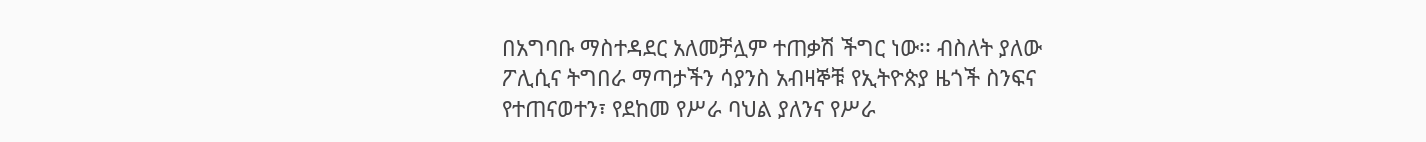በአግባቡ ማስተዳደር አለመቻሏም ተጠቃሽ ችግር ነው፡፡ ብስለት ያለው ፖሊሲና ትግበራ ማጣታችን ሳያንስ አብዛኞቹ የኢትዮጵያ ዜጎች ስንፍና የተጠናወተን፣ የደከመ የሥራ ባህል ያለንና የሥራ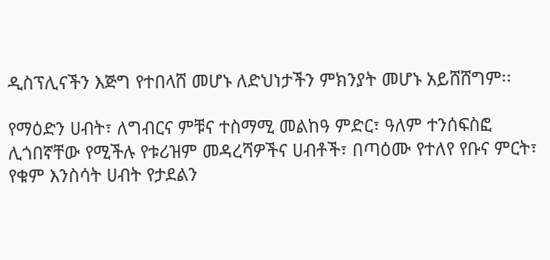ዲስፕሊናችን እጅግ የተበላሸ መሆኑ ለድህነታችን ምክንያት መሆኑ አይሸሸግም፡፡

የማዕድን ሀብት፣ ለግብርና ምቹና ተስማሚ መልከዓ ምድር፣ ዓለም ተንሰፍስፎ ሊጎበኛቸው የሚችሉ የቱሪዝም መዳረሻዎችና ሀብቶች፣ በጣዕሙ የተለየ የቡና ምርት፣ የቁም እንስሳት ሀብት የታደልን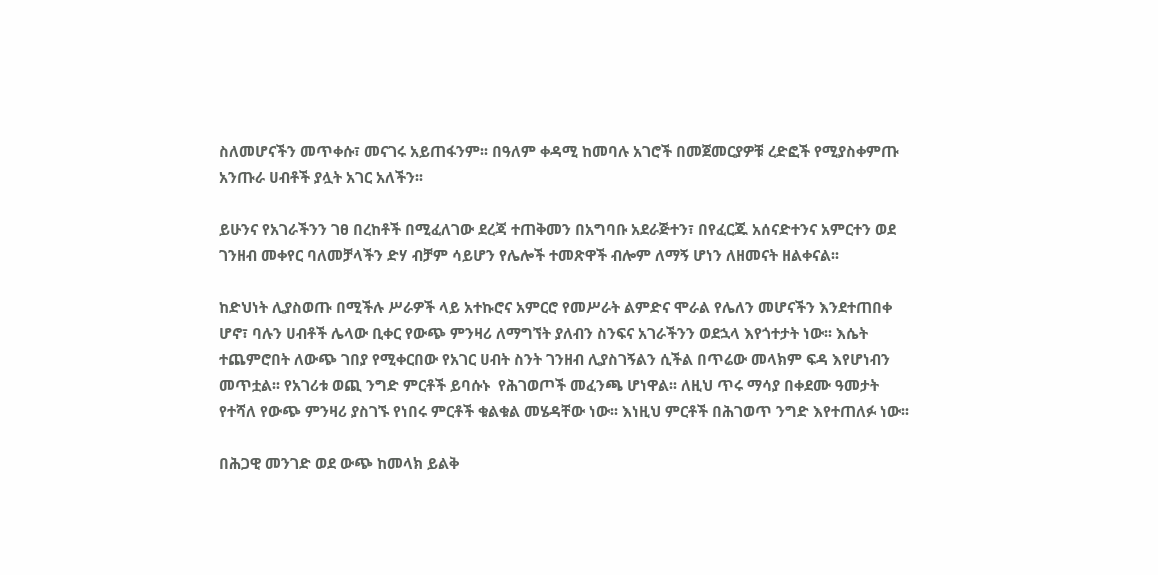ስለመሆናችን መጥቀሱ፣ መናገሩ አይጠፋንም፡፡ በዓለም ቀዳሚ ከመባሉ አገሮች በመጀመርያዎቹ ረድፎች የሚያስቀምጡ አንጡራ ሀብቶች ያሏት አገር አለችን፡፡

ይሁንና የአገራችንን ገፀ በረከቶች በሚፈለገው ደረጃ ተጠቅመን በአግባቡ አደራጅተን፣ በየፈርጁ አሰናድተንና አምርተን ወደ ገንዘብ መቀየር ባለመቻላችን ድሃ ብቻም ሳይሆን የሌሎች ተመጽዋች ብሎም ለማኝ ሆነን ለዘመናት ዘልቀናል፡፡

ከድህነት ሊያስወጡ በሚችሉ ሥራዎች ላይ አተኩሮና አምርሮ የመሥራት ልምድና ሞራል የሌለን መሆናችን እንደተጠበቀ ሆኖ፣ ባሉን ሀብቶች ሌላው ቢቀር የውጭ ምንዛሪ ለማግኘት ያለብን ስንፍና አገራችንን ወደኋላ እየጎተታት ነው፡፡ እሴት ተጨምሮበት ለውጭ ገበያ የሚቀርበው የአገር ሀብት ስንት ገንዘብ ሊያስገኝልን ሲችል በጥሬው መላክም ፍዳ እየሆነብን መጥቷል፡፡ የአገሪቱ ወጪ ንግድ ምርቶች ይባሱኑ  የሕገወጦች መፈንጫ ሆነዋል፡፡ ለዚህ ጥሩ ማሳያ በቀደሙ ዓመታት የተሻለ የውጭ ምንዛሪ ያስገኙ የነበሩ ምርቶች ቁልቁል መሄዳቸው ነው፡፡ እነዚህ ምርቶች በሕገወጥ ንግድ እየተጠለፉ ነው፡፡

በሕጋዊ መንገድ ወደ ውጭ ከመላክ ይልቅ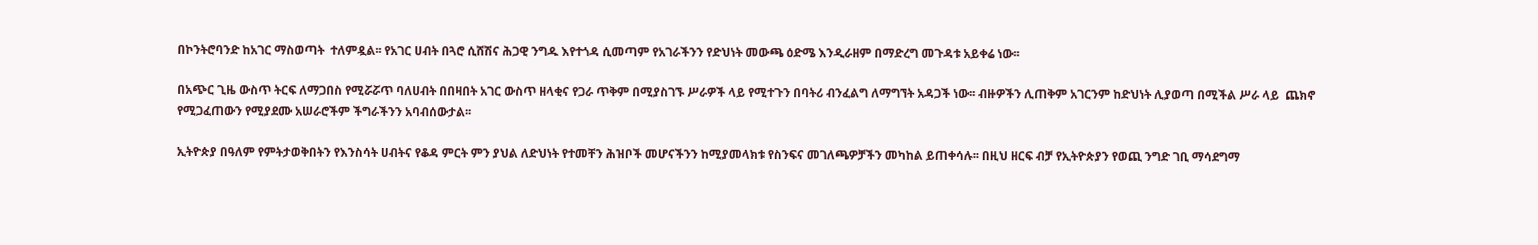በኮንትሮባንድ ከአገር ማስወጣት  ተለምዷል፡፡ የአገር ሀብት በጓሮ ሲሸሽና ሕጋዊ ንግዱ እየተጎዳ ሲመጣም የአገራችንን የድህነት መውጫ ዕድሜ እንዲራዘም በማድረግ መጉዳቱ አይቀሬ ነው፡፡

በአጭር ጊዜ ውስጥ ትርፍ ለማጋበስ የሚሯሯጥ ባለሀብት በበዛበት አገር ውስጥ ዘላቂና የጋራ ጥቅም በሚያስገኙ ሥራዎች ላይ የሚተጉን በባትሪ ብንፈልግ ለማግኘት አዳጋች ነው፡፡ ብዙዎችን ሊጠቅም አገርንም ከድህነት ሊያወጣ በሚችል ሥራ ላይ  ጨክኖ የሚጋፈጠውን የሚያደሙ አሠራሮችም ችግራችንን አባብሰውታል፡፡

ኢትዮጵያ በዓለም የምትታወቅበትን የእንስሳት ሀብትና የቆዳ ምርት ምን ያህል ለድህነት የተመቸን ሕዝቦች መሆናችንን ከሚያመላክቱ የስንፍና መገለጫዎቻችን መካከል ይጠቀሳሉ፡፡ በዚህ ዘርፍ ብቻ የኢትዮጵያን የወጪ ንግድ ገቢ ማሳደግማ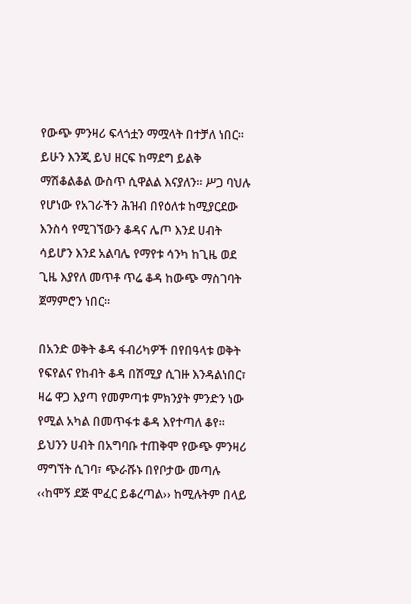የውጭ ምንዛሪ ፍላጎቷን ማሟላት በተቻለ ነበር፡፡ ይሁን እንጂ ይህ ዘርፍ ከማደግ ይልቅ ማሽቆልቆል ውስጥ ሲዋልል እናያለን፡፡ ሥጋ ባህሉ የሆነው የአገራችን ሕዝብ በየዕለቱ ከሚያርደው እንስሳ የሚገኘውን ቆዳና ሌጦ እንደ ሀብት ሳይሆን እንደ አልባሌ የማየቱ ሳንካ ከጊዜ ወደ ጊዜ እያየለ መጥቶ ጥሬ ቆዳ ከውጭ ማስገባት ጀማምሮን ነበር፡፡

በአንድ ወቅት ቆዳ ፋብሪካዎች በየበዓላቱ ወቅት የፍየልና የከብት ቆዳ በሽሚያ ሲገዙ እንዳልነበር፣ ዛሬ ዋጋ እያጣ የመምጣቱ ምክንያት ምንድን ነው የሚል አካል በመጥፋቱ ቆዳ እየተጣለ ቆየ፡፡ ይህንን ሀብት በአግባቡ ተጠቅሞ የውጭ ምንዛሪ ማግኘት ሲገባ፣ ጭራሹኑ በየቦታው መጣሉ ‹‹ከሞኝ ደጅ ሞፈር ይቆረጣል›› ከሚሉትም በላይ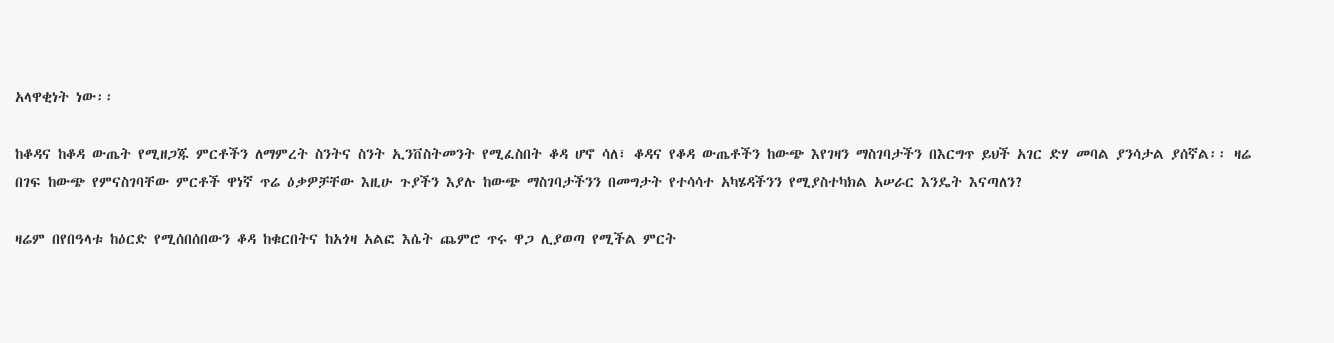አላዋቂነት ነው፡፡

ከቆዳና ከቆዳ ውጤት የሚዘጋጁ ምርቶችን ለማምረት ስንትና ስንት ኢንቨስትመንት የሚፈስበት ቆዳ ሆኖ ሳለ፣ ቆዳና የቆዳ ውጤቶችን ከውጭ እየገዛን ማስገባታችን በእርግጥ ይህች አገር ድሃ መባል ያንሳታል ያሰኛል፡፡ ዛሬ በገፍ ከውጭ የምናስገባቸው ምርቶች ዋነኛ ጥሬ ዕቃዎቻቸው እዚሁ ጉያችን እያሉ ከውጭ ማስገባታችንን በመግታት የተሳሳተ አካሄዳችንን የሚያስተካክል አሠራር እንዴት እናጣለን?

ዛሬም በየበዓላቱ ከዕርድ የሚሰበሰበውን ቆዳ ከቁርበትና ከአጎዛ አልፎ እሴት ጨምሮ ጥሩ ዋጋ ሊያወጣ የሚችል ምርት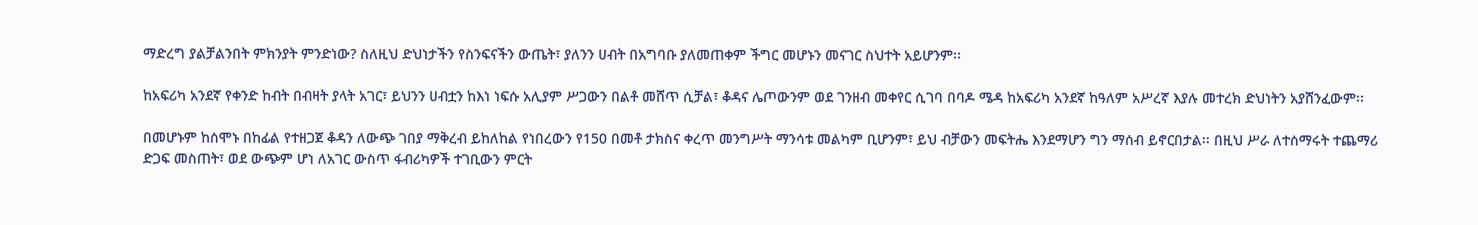ማድረግ ያልቻልንበት ምክንያት ምንድነው? ስለዚህ ድህነታችን የስንፍናችን ውጤት፣ ያለንን ሀብት በአግባቡ ያለመጠቀም ችግር መሆኑን መናገር ስህተት አይሆንም፡፡

ከአፍሪካ አንደኛ የቀንድ ከብት በብዛት ያላት አገር፣ ይህንን ሀብቷን ከእነ ነፍሱ አሊያም ሥጋውን በልቶ መሸጥ ሲቻል፣ ቆዳና ሌጦውንም ወደ ገንዘብ መቀየር ሲገባ በባዶ ሜዳ ከአፍሪካ አንደኛ ከዓለም አሥረኛ እያሉ መተረክ ድህነትን አያሸንፈውም፡፡

በመሆኑም ከሰሞኑ በከፊል የተዘጋጀ ቆዳን ለውጭ ገበያ ማቅረብ ይከለከል የነበረውን የ150 በመቶ ታክስና ቀረጥ መንግሥት ማንሳቱ መልካም ቢሆንም፣ ይህ ብቻውን መፍትሔ እንደማሆን ግን ማሰብ ይኖርበታል፡፡ በዚህ ሥራ ለተሰማሩት ተጨማሪ ድጋፍ መስጠት፣ ወደ ውጭም ሆነ ለአገር ውስጥ ፋብሪካዎች ተገቢውን ምርት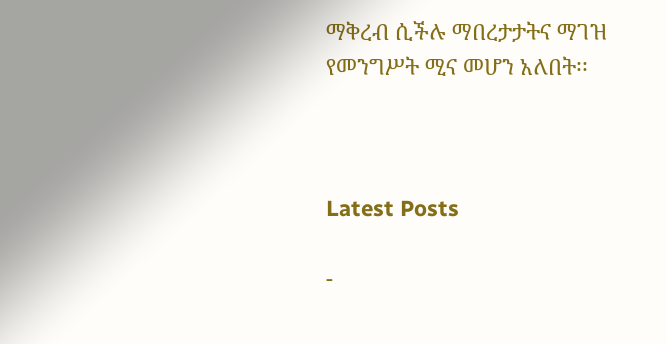ማቅረብ ሲችሉ ማበረታታትና ማገዝ የመንግሥት ሚና መሆን አለበት፡፡



Latest Posts

-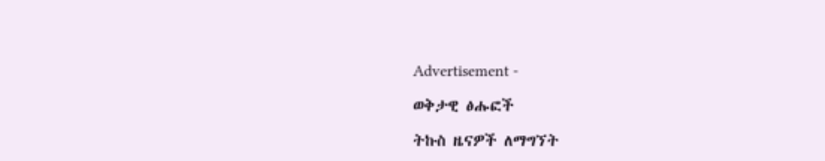Advertisement -

ወቅታዊ ፅሑፎች

ትኩስ ዜናዎች ለማግኘት